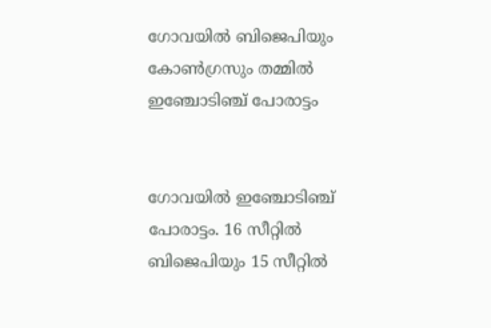ഗോവയിൽ ബിജെപിയും കോൺഗ്രസും തമ്മിൽ ഇഞ്ചോടിഞ്ച് പോരാട്ടം


ഗോവയിൽ ഇഞ്ചോടിഞ്ച് പോരാട്ടം. 16 സീറ്റിൽ ബിജെപിയും 15 സീറ്റിൽ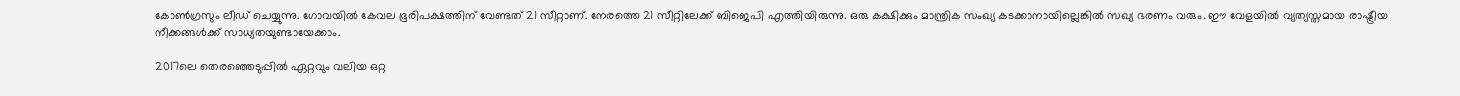കോൺഗ്രസും ലീഡ് ചെയ്യുന്നു. ഗോവയിൽ കേവല ഭൂരിപക്ഷത്തിന് വേണ്ടത് 21 സീറ്റാണ്. നേരത്തെ 21 സീറ്റിലേക്ക് ബിജെപി എത്തിയിരുന്നു. ഒരു കക്ഷിക്കും മാന്ത്രിക സംഖ്യ കടക്കാനായില്ലെങ്കിൽ‍ സഖ്യ ഭരണം വരും. ഈ വേളയിൽ വ്യത്യസ്തമായ രാഷ്ട്രീയ നീക്കങ്ങൾ‍ക്ക് സാധ്യതയുണ്ടായേക്കാം.

2017ലെ തെരഞ്ഞെടുപ്പിൽ ഏറ്റവും വലിയ ഒറ്റ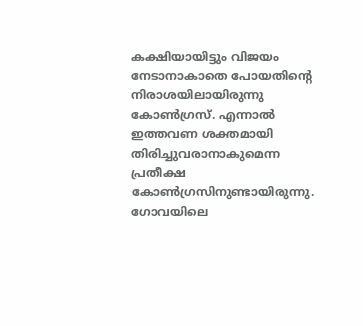കക്ഷിയായിട്ടും വിജയം നേടാനാകാതെ പോയതിന്‍റെ നിരാശയിലായിരുന്നു കോൺഗ്രസ്. എന്നാൽ ഇത്തവണ ശക്തമായി തിരിച്ചുവരാനാകുമെന്ന പ്രതീക്ഷ കോൺഗ്രസിനുണ്ടായിരുന്നു. ഗോവയിലെ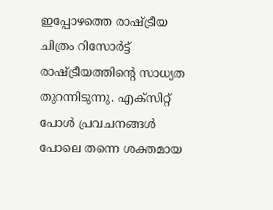ഇപ്പോഴത്തെ രാഷ്ട്രീയ ചിത്രം റിസോർട്ട് രാഷ്ട്രീയത്തിന്റെ സാധ്യത തുറന്നിടുന്നു. എക്സിറ്റ് പോൾ പ്രവചനങ്ങൾ പോലെ തന്നെ ശക്തമായ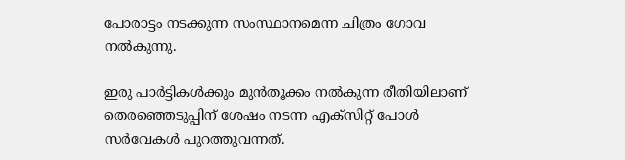പോരാട്ടം നടക്കുന്ന സംസ്ഥാനമെന്ന ചിത്രം ഗോവ നൽകുന്നു.

ഇരു പാർ‍ട്ടികൾ‍ക്കും മുൻതൂക്കം നൽ‍കുന്ന രീതിയിലാണ് തെരഞ്ഞെടുപ്പിന് ശേഷം നടന്ന എക്‌സിറ്റ് പോൾ‍ സർ‍വേകൾ‍ പുറത്തുവന്നത്.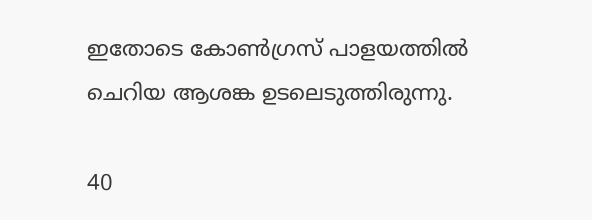ഇതോടെ കോൺ‍ഗ്രസ്‌ പാളയത്തിൽ‍ ചെറിയ ആശങ്ക ഉടലെടുത്തിരുന്നു.

40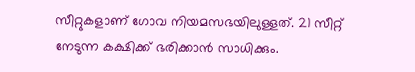സീറ്റുകളാണ് ഗോവ നിയമസഭയിലുള്ളത്. 21 സീറ്റ് നേടുന്ന കക്ഷിക്ക് ഭരിക്കാൻ സാധിക്കും.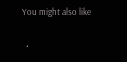You might also like

  •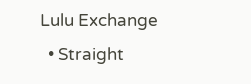Lulu Exchange
  • Straight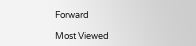Forward

Most Viewed